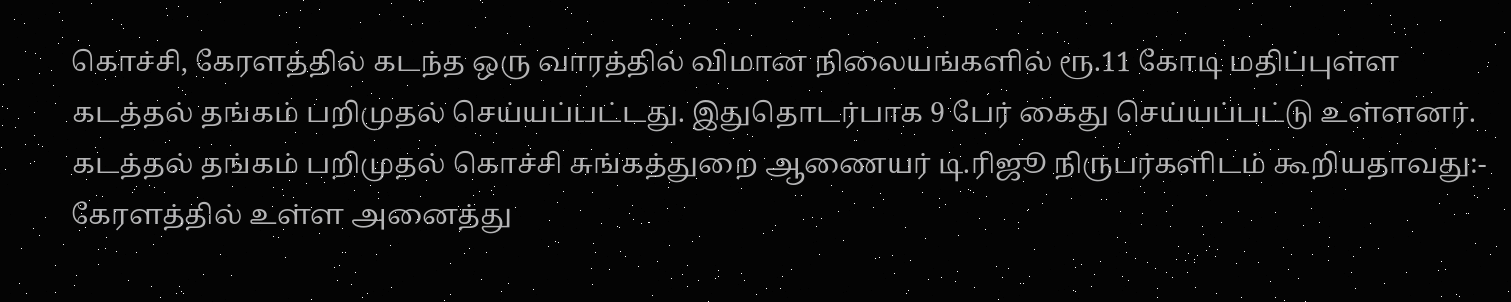கொச்சி, கேரளத்தில் கடந்த ஒரு வாரத்தில் விமான நிலையங்களில் ரூ.11 கோடி மதிப்புள்ள கடத்தல் தங்கம் பறிமுதல் செய்யப்பட்டது. இதுதொடர்பாக 9 பேர் கைது செய்யப்பட்டு உள்ளனர். கடத்தல் தங்கம் பறிமுதல் கொச்சி சுங்கத்துறை ஆணையர் டி.ரிஜூ நிருபர்களிடம் கூறியதாவது:- கேரளத்தில் உள்ள அனைத்து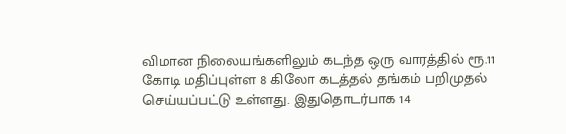விமான நிலையங்களிலும் கடந்த ஒரு வாரத்தில் ரூ.11 கோடி மதிப்புள்ள 8 கிலோ கடத்தல் தங்கம் பறிமுதல் செய்யப்பட்டு உள்ளது. இதுதொடர்பாக 14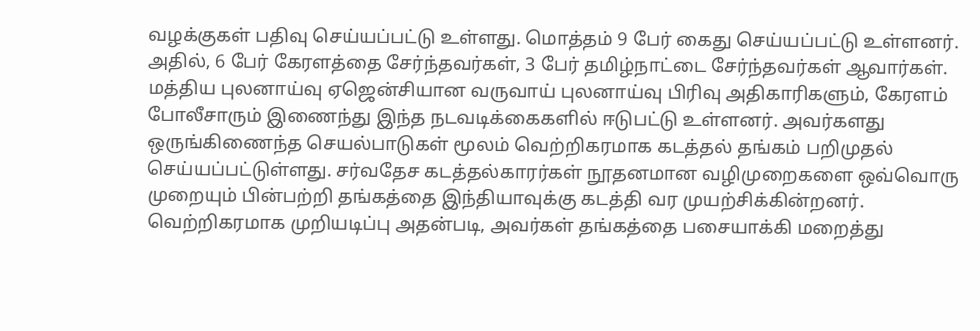வழக்குகள் பதிவு செய்யப்பட்டு உள்ளது. மொத்தம் 9 பேர் கைது செய்யப்பட்டு உள்ளனர். அதில், 6 பேர் கேரளத்தை சேர்ந்தவர்கள், 3 பேர் தமிழ்நாட்டை சேர்ந்தவர்கள் ஆவார்கள். மத்திய புலனாய்வு ஏஜென்சியான வருவாய் புலனாய்வு பிரிவு அதிகாரிகளும், கேரளம் போலீசாரும் இணைந்து இந்த நடவடிக்கைகளில் ஈடுபட்டு உள்ளனர். அவர்களது ஒருங்கிணைந்த செயல்பாடுகள் மூலம் வெற்றிகரமாக கடத்தல் தங்கம் பறிமுதல் செய்யப்பட்டுள்ளது. சர்வதேச கடத்தல்காரர்கள் நூதனமான வழிமுறைகளை ஒவ்வொரு முறையும் பின்பற்றி தங்கத்தை இந்தியாவுக்கு கடத்தி வர முயற்சிக்கின்றனர். வெற்றிகரமாக முறியடிப்பு அதன்படி, அவர்கள் தங்கத்தை பசையாக்கி மறைத்து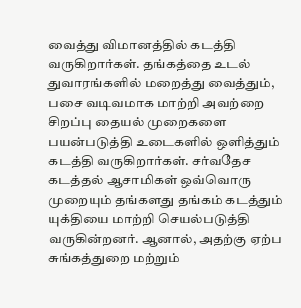வைத்து விமானத்தில் கடத்தி வருகிறார்கள். தங்கத்தை உடல் துவாரங்களில் மறைத்து வைத்தும், பசை வடிவமாக மாற்றி அவற்றை சிறப்பு தையல் முறைகளை பயன்படுத்தி உடைகளில் ஒளித்தும் கடத்தி வருகிறார்கள். சர்வதேச கடத்தல் ஆசாமிகள் ஒவ்வொரு முறையும் தங்களது தங்கம் கடத்தும் யுக்தியை மாற்றி செயல்படுத்தி வருகின்றனர். ஆனால், அதற்கு ஏற்ப சுங்கத்துறை மற்றும்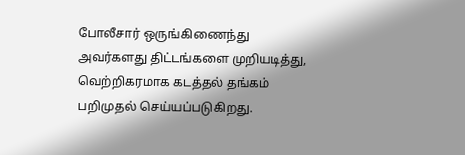போலீசார் ஒருங்கிணைந்து அவர்களது திட்டங்களை முறியடித்து, வெற்றிகரமாக கடத்தல் தங்கம் பறிமுதல் செய்யப்படுகிறது.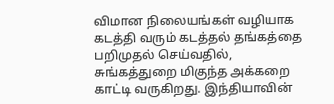விமான நிலையங்கள் வழியாக கடத்தி வரும் கடத்தல் தங்கத்தை பறிமுதல் செய்வதில், சுங்கத்துறை மிகுந்த அக்கறை காட்டி வருகிறது. இந்தியாவின்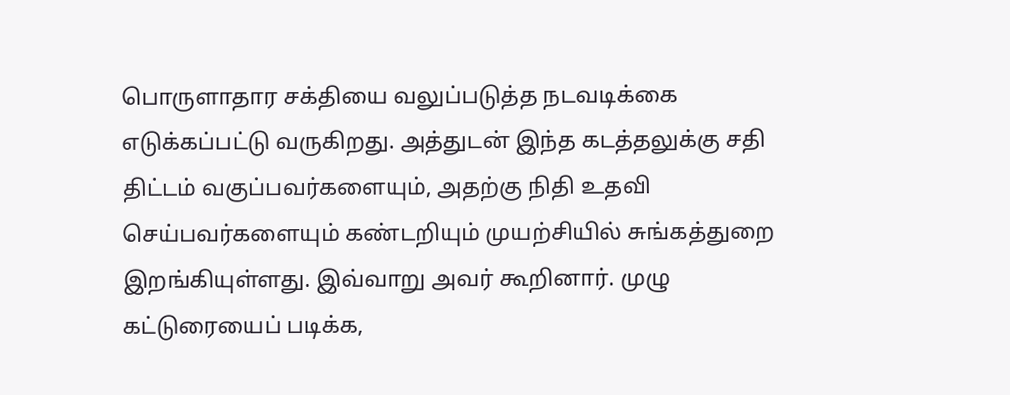பொருளாதார சக்தியை வலுப்படுத்த நடவடிக்கை எடுக்கப்பட்டு வருகிறது. அத்துடன் இந்த கடத்தலுக்கு சதி திட்டம் வகுப்பவர்களையும், அதற்கு நிதி உதவி செய்பவர்களையும் கண்டறியும் முயற்சியில் சுங்கத்துறை இறங்கியுள்ளது. இவ்வாறு அவர் கூறினார். முழு கட்டுரையைப் படிக்க,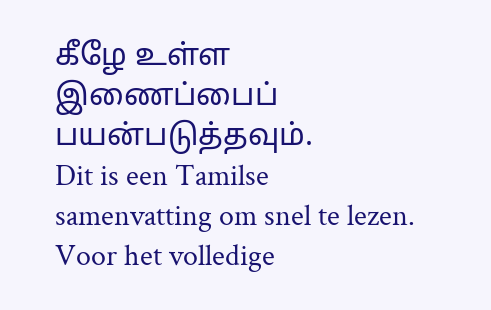கீழே உள்ள இணைப்பைப் பயன்படுத்தவும்.
Dit is een Tamilse samenvatting om snel te lezen. Voor het volledige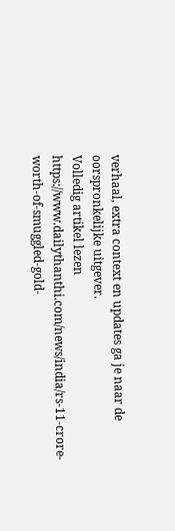verhaal, extra context en updates ga je naar de oorspronkelijke uitgever.
Volledig artikel lezen
https://www.dailythanthi.com/news/india/rs-11-crore-worth-of-smuggled-gold-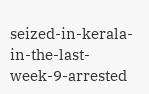seized-in-kerala-in-the-last-week-9-arrested